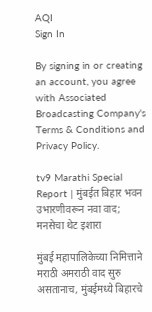AQI
Sign In

By signing in or creating an account, you agree with Associated Broadcasting Company's Terms & Conditions and Privacy Policy.

tv9 Marathi Special Report | मुंबईत बिहार भवन उभारणीवरून नवा वाद; मनसेचा थेट इशारा

मुंबई महापालिकेच्या निमित्ताने मराठी अमराठी वाद सुरु असतानाच, मुंबईमध्ये बिहारचे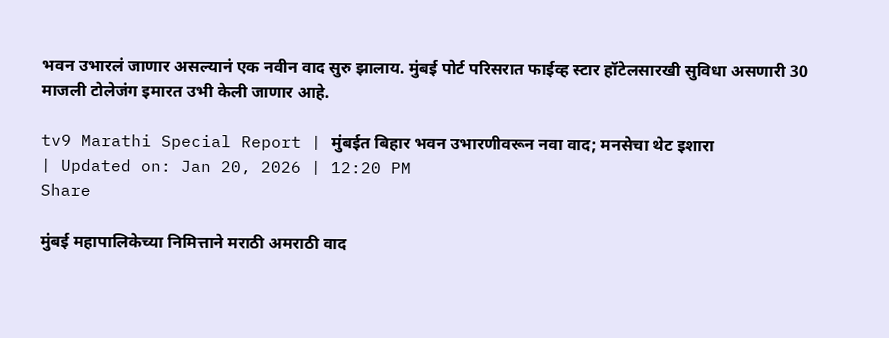भवन उभारलं जाणार असल्यानं एक नवीन वाद सुरु झालाय. मुंबई पोर्ट परिसरात फाईव्ह स्टार हॉटेलसारखी सुविधा असणारी 30 माजली टोलेजंग इमारत उभी केली जाणार आहे.

tv9 Marathi Special Report | मुंबईत बिहार भवन उभारणीवरून नवा वाद; मनसेचा थेट इशारा
| Updated on: Jan 20, 2026 | 12:20 PM
Share

मुंबई महापालिकेच्या निमित्ताने मराठी अमराठी वाद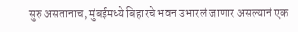सुरु असतानाच, मुंबईमध्ये बिहारचे भवन उभारलं जाणार असल्यानं एक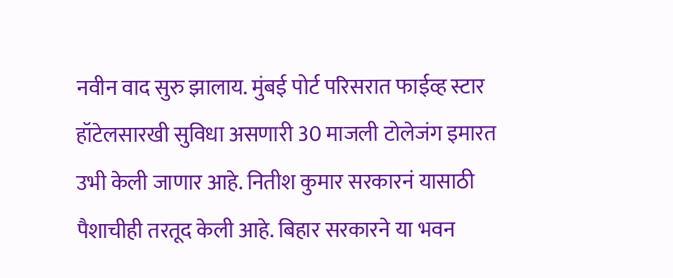नवीन वाद सुरु झालाय. मुंबई पोर्ट परिसरात फाईव्ह स्टार हॉटेलसारखी सुविधा असणारी 30 माजली टोलेजंग इमारत उभी केली जाणार आहे. नितीश कुमार सरकारनं यासाठी पैशाचीही तरतूद केली आहे. बिहार सरकारने या भवन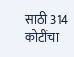साठी 314 कोटींचा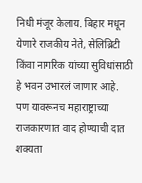निधी मंजूर केलाय. बिहार मधून येणारे राजकीय नेते, सेलिब्रिटी किंवा नागरिक यांच्या सुविधांसाठी हे भवन उभारलं जाणार आहे. पण यावरूनच महाराष्ट्राच्या राजकारणात वाद होण्याची दात शक्यता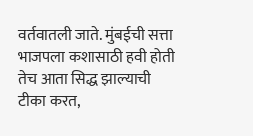वर्तवातली जाते. मुंबईची सत्ता भाजपला कशासाठी हवी होती तेच आता सिद्ध झाल्याची टीका करत,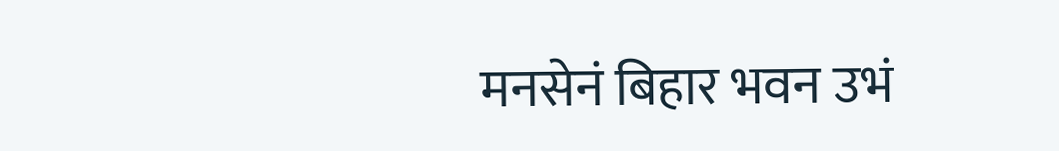मनसेनं बिहार भवन उभं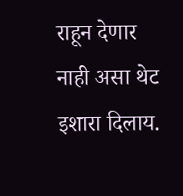राहून देणार नाही असा थेट इशारा दिलाय.